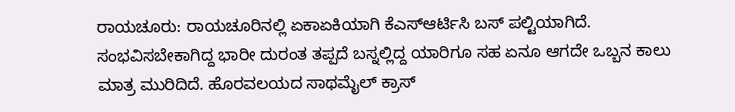ರಾಯಚೂರು: ರಾಯಚೂರಿನಲ್ಲಿ ಏಕಾಏಕಿಯಾಗಿ ಕೆಎಸ್ಆರ್ಟಿಸಿ ಬಸ್ ಪಲ್ಟಿಯಾಗಿದೆ. ಸಂಭವಿಸಬೇಕಾಗಿದ್ದ ಭಾರೀ ದುರಂತ ತಪ್ಪದೆ ಬಸ್ನಲ್ಲಿದ್ದ ಯಾರಿಗೂ ಸಹ ಏನೂ ಆಗದೇ ಒಬ್ಬನ ಕಾಲು ಮಾತ್ರ ಮುರಿದಿದೆ. ಹೊರವಲಯದ ಸಾಥಮೈಲ್ ಕ್ರಾಸ್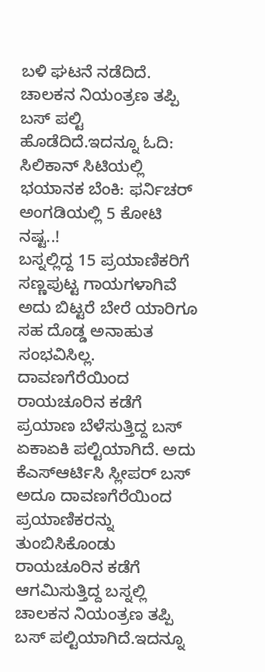ಬಳಿ ಘಟನೆ ನಡೆದಿದೆ. ಚಾಲಕನ ನಿಯಂತ್ರಣ ತಪ್ಪಿ ಬಸ್ ಪಲ್ಟಿ ಹೊಡೆದಿದೆ.ಇದನ್ನೂ ಓದಿ: ಸಿಲಿಕಾನ್ ಸಿಟಿಯಲ್ಲಿ ಭಯಾನಕ ಬೆಂಕಿ: ಫರ್ನಿಚರ್ ಅಂಗಡಿಯಲ್ಲಿ 5 ಕೋಟಿ ನಷ್ಟ..!
ಬಸ್ನಲ್ಲಿದ್ದ 15 ಪ್ರಯಾಣಿಕರಿಗೆ ಸಣ್ಣಪುಟ್ಟ ಗಾಯಗಳಾಗಿವೆ ಅದು ಬಿಟ್ಟರೆ ಬೇರೆ ಯಾರಿಗೂ ಸಹ ದೊಡ್ಡ ಅನಾಹುತ ಸಂಭವಿಸಿಲ್ಲ. ದಾವಣಗೆರೆಯಿಂದ ರಾಯಚೂರಿನ ಕಡೆಗೆ ಪ್ರಯಾಣ ಬೆಳೆಸುತ್ತಿದ್ದ ಬಸ್ ಏಕಾಏಕಿ ಪಲ್ಟಿಯಾಗಿದೆ. ಅದು ಕೆಎಸ್ಆರ್ಟಿಸಿ ಸ್ಲೀಪರ್ ಬಸ್ ಅದೂ ದಾವಣಗೆರೆಯಿಂದ ಪ್ರಯಾಣಿಕರನ್ನು ತುಂಬಿಸಿಕೊಂಡು ರಾಯಚೂರಿನ ಕಡೆಗೆ ಆಗಮಿಸುತ್ತಿದ್ದ ಬಸ್ನಲ್ಲಿ ಚಾಲಕನ ನಿಯಂತ್ರಣ ತಪ್ಪಿ ಬಸ್ ಪಲ್ಟಿಯಾಗಿದೆ.ಇದನ್ನೂ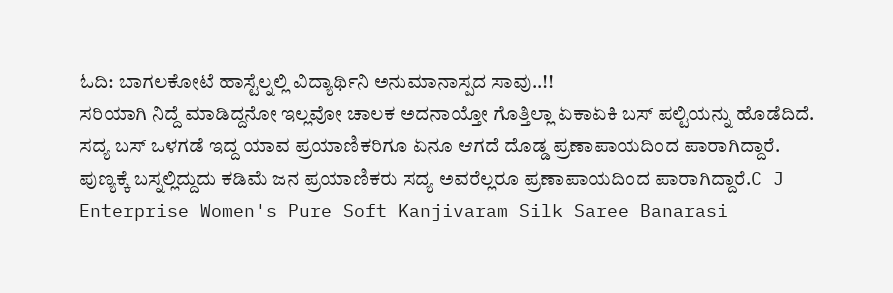ಓದಿ: ಬಾಗಲಕೋಟೆ ಹಾಸ್ಟೆಲ್ನಲ್ಲಿ ವಿದ್ಯಾರ್ಥಿನಿ ಅನುಮಾನಾಸ್ಪದ ಸಾವು..!!
ಸರಿಯಾಗಿ ನಿದ್ದೆ ಮಾಡಿದ್ದನೋ ಇಲ್ಲವೋ ಚಾಲಕ ಅದನಾಯ್ತೋ ಗೊತ್ತಿಲ್ಲಾ ಏಕಾಏಕಿ ಬಸ್ ಪಲ್ಟಿಯನ್ನು ಹೊಡೆದಿದೆ. ಸದ್ಯ ಬಸ್ ಒಳಗಡೆ ಇದ್ದ ಯಾವ ಪ್ರಯಾಣಿಕರಿಗೂ ಏನೂ ಆಗದೆ ದೊಡ್ಡ ಪ್ರಣಾಪಾಯದಿಂದ ಪಾರಾಗಿದ್ದಾರೆ. ಪುಣ್ಯಕ್ಕೆ ಬಸ್ನಲ್ಲಿದ್ದುದು ಕಡಿಮೆ ಜನ ಪ್ರಯಾಣಿಕರು ಸದ್ಯ ಅವರೆಲ್ಲರೂ ಪ್ರಣಾಪಾಯದಿಂದ ಪಾರಾಗಿದ್ದಾರೆ.C J Enterprise Women's Pure Soft Kanjivaram Silk Saree Banarasi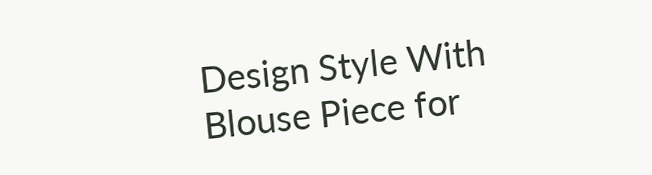Design Style With Blouse Piece for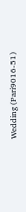Wedding (Pari9016-51)